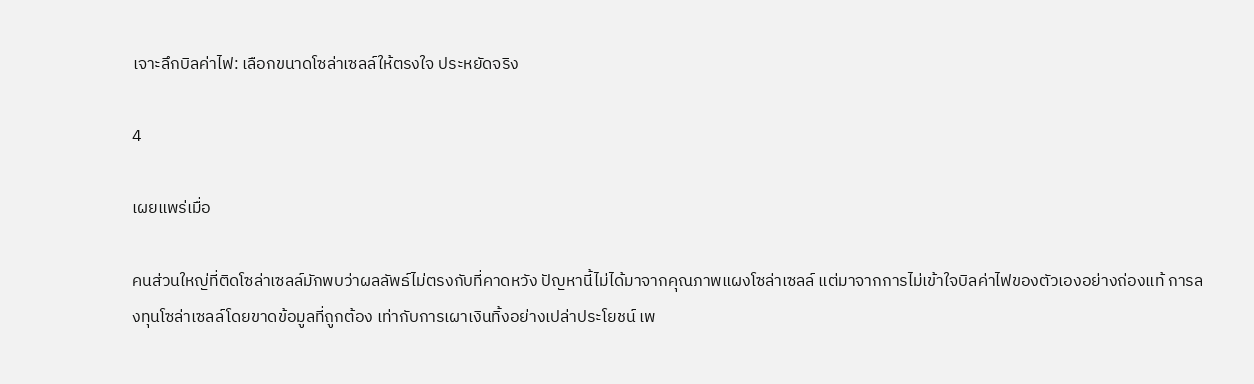เจาะลึกบิลค่าไฟ: เลือกขนาดโซล่าเซลล์ให้ตรงใจ ประหยัดจริง

4

เผยแพร่เมื่อ

คนส่วนใหญ่ที่ติดโซล่าเซลล์มักพบว่าผลลัพธ์ไม่ตรงกับที่คาดหวัง ปัญหานี้ไม่ได้มาจากคุณภาพแผงโซล่าเซลล์ แต่มาจากการไม่เข้าใจบิลค่าไฟของตัวเองอย่างถ่องแท้ การลงทุนโซล่าเซลล์โดยขาดข้อมูลที่ถูกต้อง เท่ากับการเผาเงินทิ้งอย่างเปล่าประโยชน์ เพ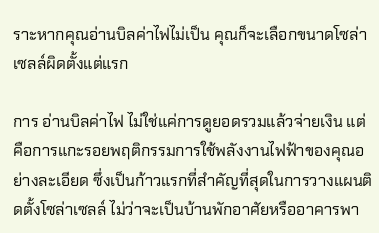ราะหากคุณอ่านบิลค่าไฟไม่เป็น คุณก็จะเลือกขนาดโซล่าเซลล์ผิดตั้งแต่แรก

การ อ่านบิลค่าไฟ ไม่ใช่แค่การดูยอดรวมแล้วจ่ายเงิน แต่คือการแกะรอยพฤติกรรมการใช้พลังงานไฟฟ้าของคุณอย่างละเอียด ซึ่งเป็นก้าวแรกที่สำคัญที่สุดในการวางแผนติดตั้งโซล่าเซลล์ ไม่ว่าจะเป็นบ้านพักอาศัยหรืออาคารพา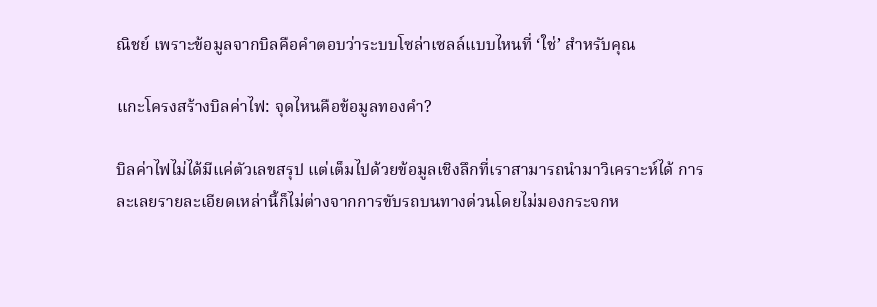ณิชย์ เพราะข้อมูลจากบิลคือคำตอบว่าระบบโซล่าเซลล์แบบไหนที่ ‘ใช่’ สำหรับคุณ

แกะโครงสร้างบิลค่าไฟ: จุดไหนคือข้อมูลทองคำ?

บิลค่าไฟไม่ได้มีแค่ตัวเลขสรุป แต่เต็มไปด้วยข้อมูลเชิงลึกที่เราสามารถนำมาวิเคราะห์ได้ การละเลยรายละเอียดเหล่านี้ก็ไม่ต่างจากการขับรถบนทางด่วนโดยไม่มองกระจกห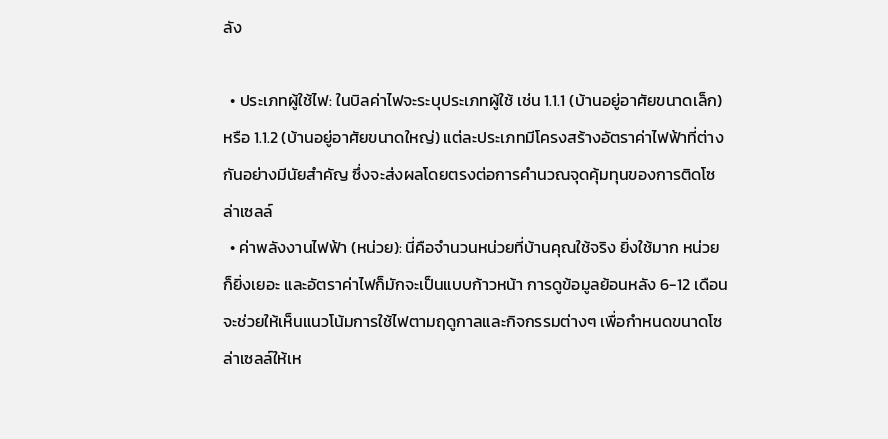ลัง

  • ประเภทผู้ใช้ไฟ: ในบิลค่าไฟจะระบุประเภทผู้ใช้ เช่น 1.1.1 (บ้านอยู่อาศัยขนาดเล็ก) หรือ 1.1.2 (บ้านอยู่อาศัยขนาดใหญ่) แต่ละประเภทมีโครงสร้างอัตราค่าไฟฟ้าที่ต่างกันอย่างมีนัยสำคัญ ซึ่งจะส่งผลโดยตรงต่อการคำนวณจุดคุ้มทุนของการติดโซล่าเซลล์
  • ค่าพลังงานไฟฟ้า (หน่วย): นี่คือจำนวนหน่วยที่บ้านคุณใช้จริง ยิ่งใช้มาก หน่วยก็ยิ่งเยอะ และอัตราค่าไฟก็มักจะเป็นแบบก้าวหน้า การดูข้อมูลย้อนหลัง 6-12 เดือน จะช่วยให้เห็นแนวโน้มการใช้ไฟตามฤดูกาลและกิจกรรมต่างๆ เพื่อกำหนดขนาดโซล่าเซลล์ให้เห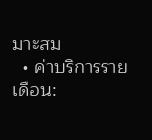มาะสม
  • ค่าบริการรายเดือน: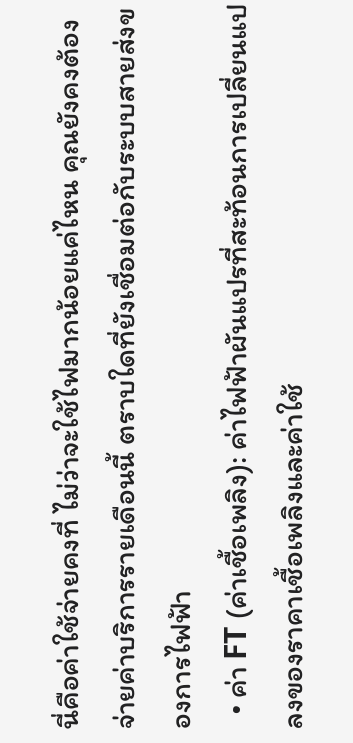นี่คือค่าใช้จ่ายคงที่ ไม่ว่าจะใช้ไฟมากน้อยแค่ไหน คุณยังคงต้องจ่ายค่าบริการรายเดือนนี้ ตราบใดที่ยังเชื่อมต่อกับระบบสายส่งของการไฟฟ้า
  • ค่า FT (ค่าเชื้อเพลิง): ค่าไฟฟ้าผันแปรที่สะท้อนการเปลี่ยนแปลงของราคาเชื้อเพลิงและค่าใช้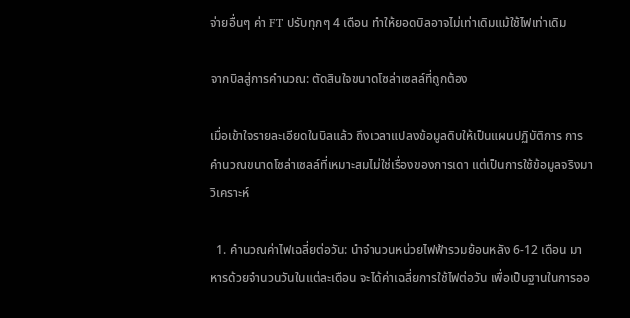จ่ายอื่นๆ ค่า FT ปรับทุกๆ 4 เดือน ทำให้ยอดบิลอาจไม่เท่าเดิมแม้ใช้ไฟเท่าเดิม

จากบิลสู่การคำนวณ: ตัดสินใจขนาดโซล่าเซลล์ที่ถูกต้อง

เมื่อเข้าใจรายละเอียดในบิลแล้ว ถึงเวลาแปลงข้อมูลดิบให้เป็นแผนปฏิบัติการ การคำนวณขนาดโซล่าเซลล์ที่เหมาะสมไม่ใช่เรื่องของการเดา แต่เป็นการใช้ข้อมูลจริงมาวิเคราะห์

  1. คำนวณค่าไฟเฉลี่ยต่อวัน: นำจำนวนหน่วยไฟฟ้ารวมย้อนหลัง 6-12 เดือน มาหารด้วยจำนวนวันในแต่ละเดือน จะได้ค่าเฉลี่ยการใช้ไฟต่อวัน เพื่อเป็นฐานในการออ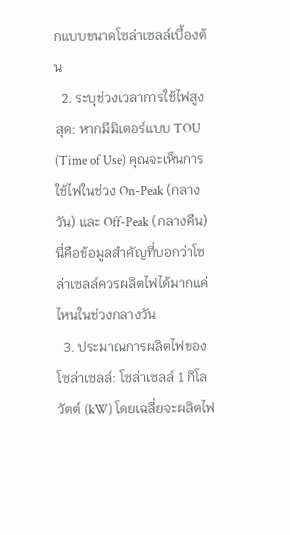กแบบขนาดโซล่าเซลล์เบื้องต้น
  2. ระบุช่วงเวลาการใช้ไฟสูงสุด: หากมีมิเตอร์แบบ TOU (Time of Use) คุณจะเห็นการใช้ไฟในช่วง On-Peak (กลางวัน) และ Off-Peak (กลางคืน) นี่คือข้อมูลสำคัญที่บอกว่าโซล่าเซลล์ควรผลิตไฟได้มากแค่ไหนในช่วงกลางวัน
  3. ประมาณการผลิตไฟของโซล่าเซลล์: โซล่าเซลล์ 1 กิโลวัตต์ (kW) โดยเฉลี่ยจะผลิตไฟ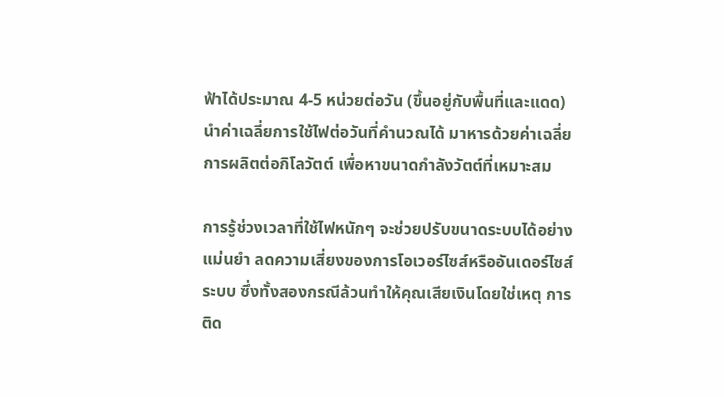ฟ้าได้ประมาณ 4-5 หน่วยต่อวัน (ขึ้นอยู่กับพื้นที่และแดด) นำค่าเฉลี่ยการใช้ไฟต่อวันที่คำนวณได้ มาหารด้วยค่าเฉลี่ยการผลิตต่อกิโลวัตต์ เพื่อหาขนาดกำลังวัตต์ที่เหมาะสม

การรู้ช่วงเวลาที่ใช้ไฟหนักๆ จะช่วยปรับขนาดระบบได้อย่างแม่นยำ ลดความเสี่ยงของการโอเวอร์ไซส์หรืออันเดอร์ไซส์ระบบ ซึ่งทั้งสองกรณีล้วนทำให้คุณเสียเงินโดยใช่เหตุ การติด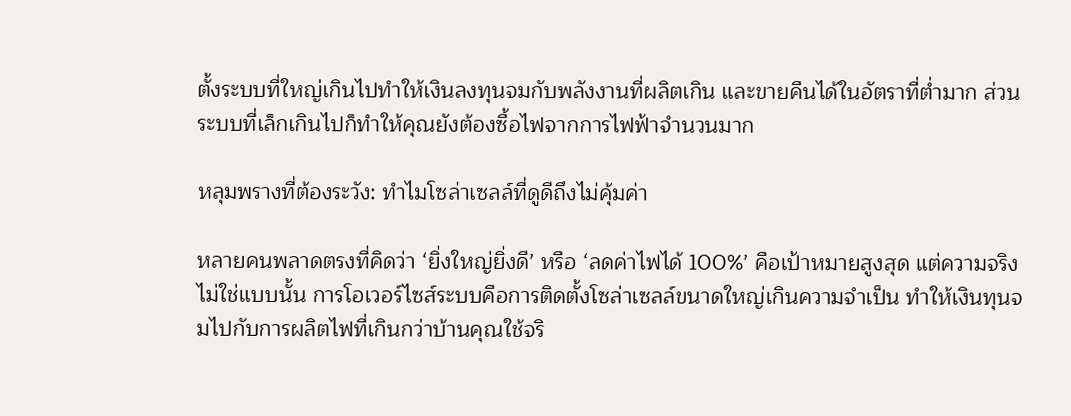ตั้งระบบที่ใหญ่เกินไปทำให้เงินลงทุนจมกับพลังงานที่ผลิตเกิน และขายคืนได้ในอัตราที่ต่ำมาก ส่วนระบบที่เล็กเกินไปก็ทำให้คุณยังต้องซื้อไฟจากการไฟฟ้าจำนวนมาก

หลุมพรางที่ต้องระวัง: ทำไมโซล่าเซลล์ที่ดูดีถึงไม่คุ้มค่า

หลายคนพลาดตรงที่คิดว่า ‘ยิ่งใหญ่ยิ่งดี’ หรือ ‘ลดค่าไฟได้ 100%’ คือเป้าหมายสูงสุด แต่ความจริงไม่ใช่แบบนั้น การโอเวอร์ไซส์ระบบคือการติดตั้งโซล่าเซลล์ขนาดใหญ่เกินความจำเป็น ทำให้เงินทุนจมไปกับการผลิตไฟที่เกินกว่าบ้านคุณใช้จริ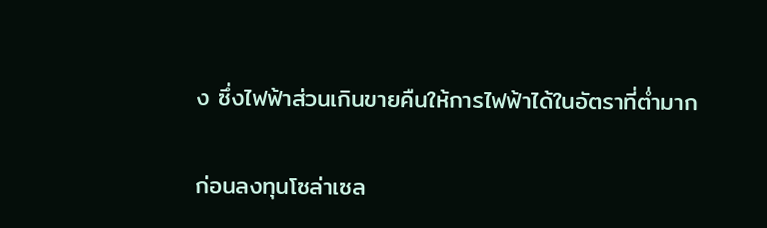ง ซึ่งไฟฟ้าส่วนเกินขายคืนให้การไฟฟ้าได้ในอัตราที่ต่ำมาก

ก่อนลงทุนโซล่าเซล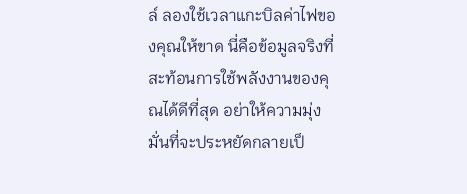ล์ ลองใช้เวลาแกะบิลค่าไฟของคุณให้ขาด นี่คือข้อมูลจริงที่สะท้อนการใช้พลังงานของคุณได้ดีที่สุด อย่าให้ความมุ่งมั่นที่จะประหยัดกลายเป็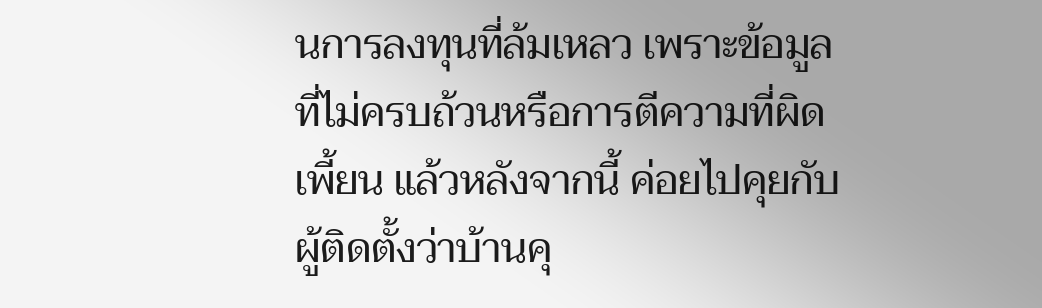นการลงทุนที่ล้มเหลว เพราะข้อมูลที่ไม่ครบถ้วนหรือการตีความที่ผิดเพี้ยน แล้วหลังจากนี้ ค่อยไปคุยกับผู้ติดตั้งว่าบ้านคุ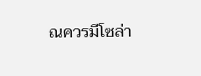ณควรมีโซล่า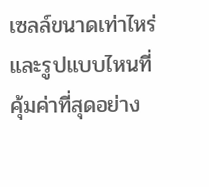เซลล์ขนาดเท่าไหร่ และรูปแบบไหนที่คุ้มค่าที่สุดอย่าง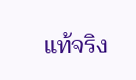แท้จริง